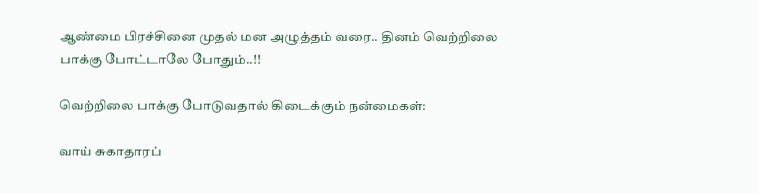ஆண்மை பிரச்சினை முதல் மன அழுத்தம் வரை.. தினம் வெற்றிலை பாக்கு போட்டாலே போதும்..!!

வெற்றிலை பாக்கு போடுவதால் கிடைக்கும் நன்மைகள்:

வாய் சுகாதாரப்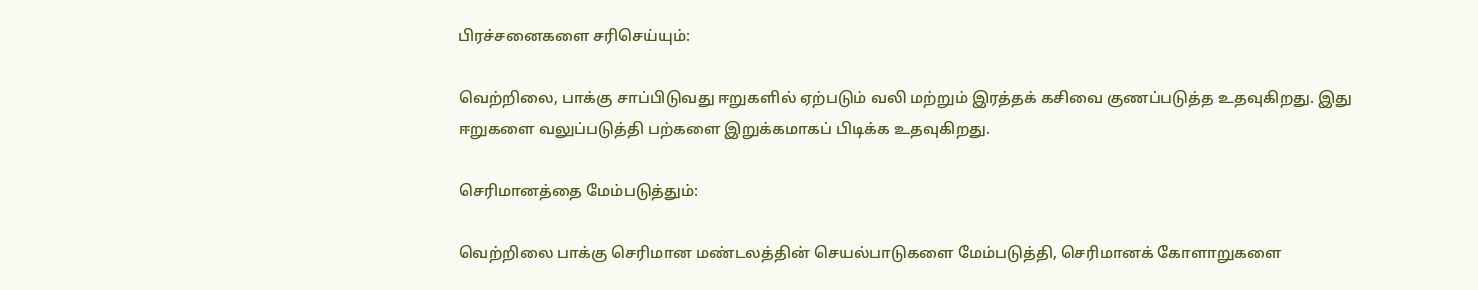பிரச்சனைகளை சரிசெய்யும்:

வெற்றிலை, பாக்கு சாப்பிடுவது ஈறுகளில் ஏற்படும் வலி மற்றும் இரத்தக் கசிவை குணப்படுத்த உதவுகிறது. இது ஈறுகளை வலுப்படுத்தி பற்களை இறுக்கமாகப் பிடிக்க உதவுகிறது.

செரிமானத்தை மேம்படுத்தும்:

வெற்றிலை பாக்கு செரிமான மண்டலத்தின் செயல்பாடுகளை மேம்படுத்தி, செரிமானக் கோளாறுகளை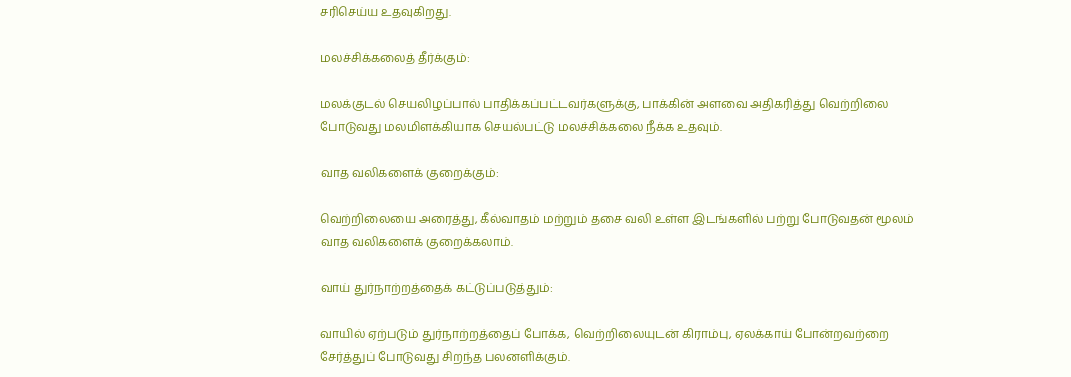சரிசெய்ய உதவுகிறது.

மலச்சிக்கலைத் தீர்க்கும்:

மலக்குடல் செயலிழப்பால் பாதிக்கப்பட்டவர்களுக்கு, பாக்கின் அளவை அதிகரித்து வெற்றிலை போடுவது மலமிளக்கியாக செயல்பட்டு மலச்சிக்கலை நீக்க உதவும்.

வாத வலிகளைக் குறைக்கும்:

வெற்றிலையை அரைத்து, கீல்வாதம் மற்றும் தசை வலி உள்ள இடங்களில் பற்று போடுவதன் மூலம் வாத வலிகளைக் குறைக்கலாம்.

வாய் துர்நாற்றத்தைக் கட்டுப்படுத்தும்:

வாயில் ஏற்படும் துர்நாற்றத்தைப் போக்க, வெற்றிலையுடன் கிராம்பு, ஏலக்காய் போன்றவற்றை சேர்த்துப் போடுவது சிறந்த பலனளிக்கும்.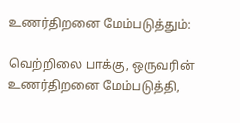உணர்திறனை மேம்படுத்தும்:

வெற்றிலை பாக்கு, ஒருவரின் உணர்திறனை மேம்படுத்தி,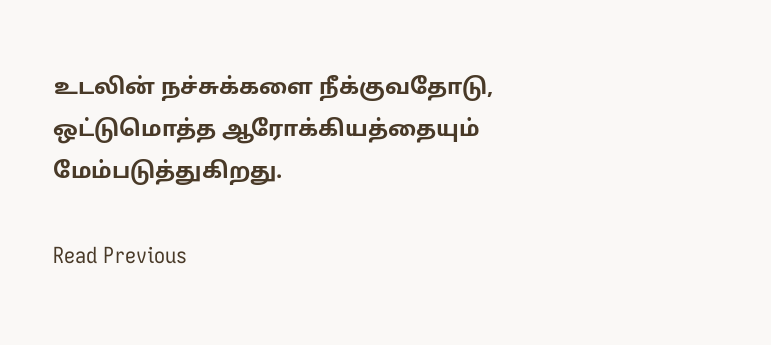உடலின் நச்சுக்களை நீக்குவதோடு, ஒட்டுமொத்த ஆரோக்கியத்தையும் மேம்படுத்துகிறது.

Read Previous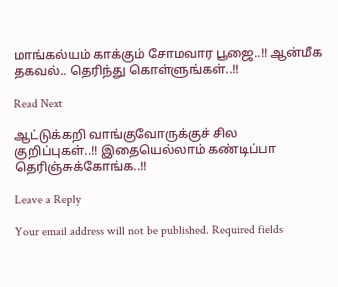மாங்கல்யம் காக்கும் சோமவார பூஜை..!! ஆன்மீக தகவல்.. தெரிந்து கொள்ளுங்கள்..!!

Read Next

ஆட்டுக்கறி வாங்குவோருக்குச் சில குறிப்புகள்..!! இதையெல்லாம் கண்டிப்பா தெரிஞ்சுக்கோங்க..!!

Leave a Reply

Your email address will not be published. Required fields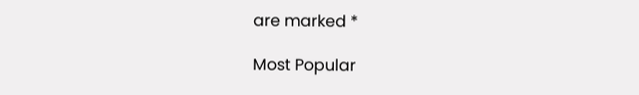are marked *

Most Popular